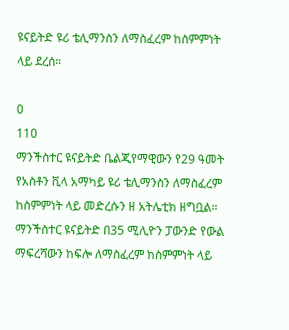ዩናይትድ ዩሪ ቴሊማንስን ለማስፈረም ከስምምነት ላይ ደረሰ።

0
110
ማንችስተር ዩናይትድ ቤልጂየማዊውን የ29 ዓመት የአስቶን ቪላ አማካይ ዩሪ ቴሊማንስን ለማስፈረም ከስምምነት ላይ መድረሱን ዘ አትሌቲክ ዘግቧል።
ማንችስተር ዩናይትድ በ35 ሚሊዮን ፓውንድ የውል ማፍረሻውን ከፍሎ ለማስፈረም ከስምምነት ላይ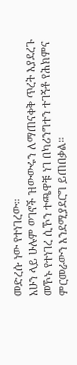መድረሱ ነው የተነገረው።
አሁን ላይ ሁሉም ወገኖች ዝውውሩን ለማጠናቀቅ ጥረት እያደረጉ መኾኑ የተነገረ ሲኾን ተጫዋቹ ነገ በካሪንግተን ተገኝቶ የሕክምና ምርመራውን እንደሚያደርግ ይጠበቃል።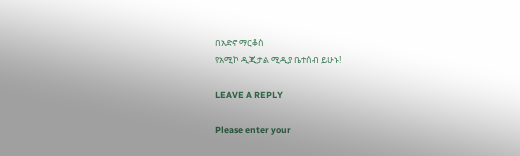በአድኖ ማርቆስ
የአሚኮ ዲጂታል ሚዲያ ቤተሰብ ይሁኑ!

LEAVE A REPLY

Please enter your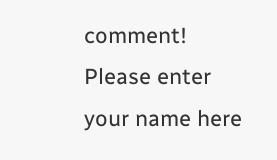comment!
Please enter your name here